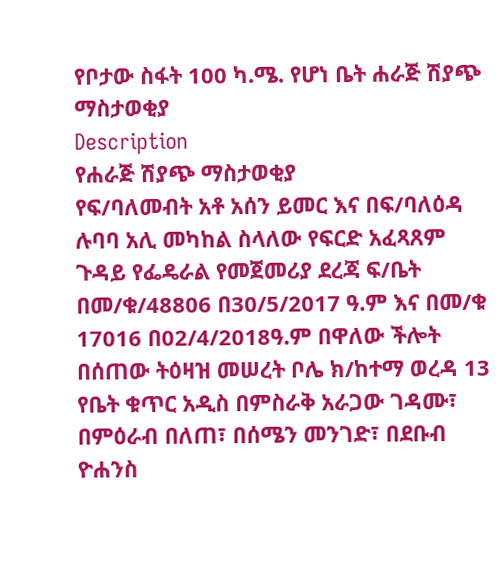የቦታው ስፋት 100 ካ.ሜ. የሆነ ቤት ሐራጅ ሽያጭ ማስታወቂያ
Description
የሐራጅ ሽያጭ ማስታወቂያ
የፍ/ባለመብት አቶ አሰን ይመር እና በፍ/ባለዕዳ ሉባባ አሊ መካከል ስላለው የፍርድ አፈጻጸም ጉዳይ የፌዴራል የመጀመሪያ ደረጃ ፍ/ቤት በመ/ቁ/48806 በ30/5/2017 ዓ.ም እና በመ/ቁ 17016 በ02/4/2018ዓ.ም በዋለው ችሎት በሰጠው ትዕዛዝ መሠረት ቦሌ ክ/ከተማ ወረዳ 13 የቤት ቁጥር አዲስ በምስራቅ አራጋው ገዳሙ፣ በምዕራብ በለጠ፣ በሰሜን መንገድ፣ በደቡብ ዮሐንስ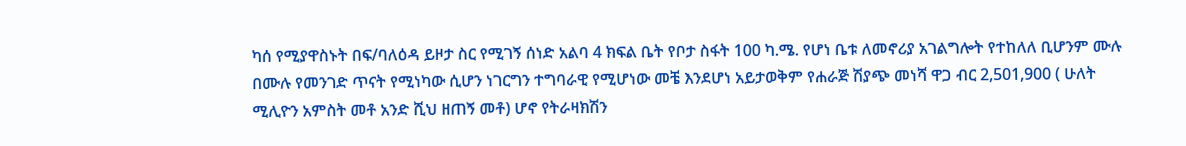ካሰ የሚያዋስኑት በፍ/ባለዕዳ ይዞታ ስር የሚገኝ ሰነድ አልባ 4 ክፍል ቤት የቦታ ስፋት 100 ካ.ሜ. የሆነ ቤቱ ለመኖሪያ አገልግሎት የተከለለ ቢሆንም ሙሉ በሙሉ የመንገድ ጥናት የሚነካው ሲሆን ነገርግን ተግባራዊ የሚሆነው መቼ እንደሆነ አይታወቅም የሐራጅ ሽያጭ መነሻ ዋጋ ብር 2,501,900 ( ሁለት ሚሊዮን አምስት መቶ አንድ ሺህ ዘጠኝ መቶ) ሆኖ የትራዛክሽን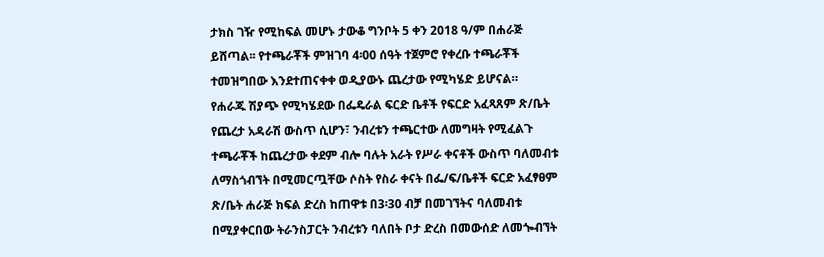ታክስ ገዥ የሚከፍል መሆኑ ታውቆ ግንቦት 5 ቀን 2018 ዓ/ም በሐራጅ ይሸጣል፡፡ የተጫራቾች ምዝገባ 4፡00 ሰዓት ተጀምሮ የቀረቡ ተጫራቾች ተመዝግበው እንደተጠናቀቀ ወዲያውኑ ጨረታው የሚካሄድ ይሆናል።
የሐራጁ ሽያጭ የሚካሄደው በፌዴራል ፍርድ ቤቶች የፍርድ አፈጻጸም ጽ/ቤት የጨረታ አዳራሽ ውስጥ ሲሆን፣ ንብረቱን ተጫርተው ለመግዛት የሚፈልጉ ተጫራቾች ከጨረታው ቀደም ብሎ ባሉት አራት የሥራ ቀናቶች ውስጥ ባለመብቱ ለማስጎብኘት በሚመርጧቸው ሶስት የስራ ቀናት በፌ/ፍ/ቤቶች ፍርድ አፈፃፀም ጽ/ቤት ሐራጅ ክፍል ድረስ ከጠዋቱ በ3፡30 ብቻ በመገኘትና ባለመብቱ በሚያቀርበው ትራንስፓርት ንብረቱን ባለበት ቦታ ድረስ በመውሰድ ለመጐብኘት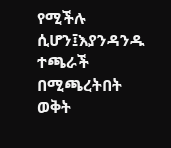የሚችሉ ሲሆን፤እያንዳንዱ ተጫራች በሚጫረትበት ወቅት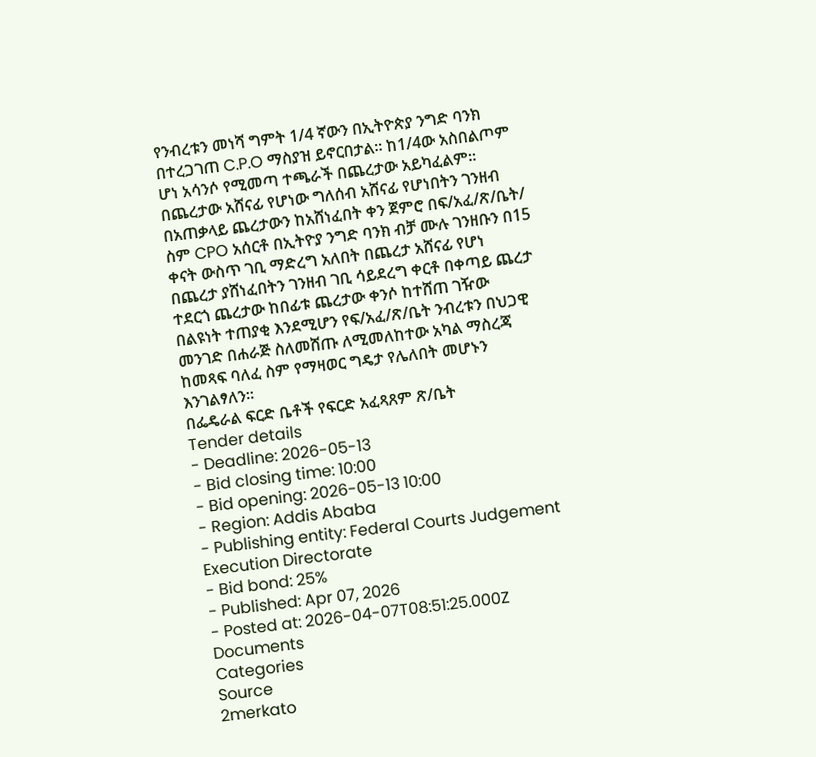የንብረቱን መነሻ ግምት 1/4 ኛውን በኢትዮጵያ ንግድ ባንክ በተረጋገጠ C.P.O ማስያዝ ይኖርበታል፡፡ ከ1/4ው አስበልጦም ሆነ አሳንሶ የሚመጣ ተጫራች በጨረታው አይካፈልም፡፡ በጨረታው አሸናፊ የሆነው ግለሰብ አሸናፊ የሆነበትን ገንዘብ በአጠቃላይ ጨረታውን ከአሸነፈበት ቀን ጀምሮ በፍ/አፈ/ጽ/ቤት/ ስም CPO አሰርቶ በኢትዮያ ንግድ ባንክ ብቻ ሙሉ ገንዘቡን በ15 ቀናት ውስጥ ገቢ ማድረግ አለበት በጨረታ አሸናፊ የሆነ በጨረታ ያሸነፈበትን ገንዘብ ገቢ ሳይደረግ ቀርቶ በቀጣይ ጨረታ ተደርጎ ጨረታው ከበፊቱ ጨረታው ቀንሶ ከተሸጠ ገዥው በልዩነት ተጠያቂ እንደሚሆን የፍ/አፈ/ጽ/ቤት ንብረቱን በህጋዊ መንገድ በሐራጅ ስለመሸጡ ለሚመለከተው አካል ማስረጃ ከመጻፍ ባለፈ ስም የማዛወር ግዴታ የሌለበት መሆኑን እንገልፃለን።
በፌዴራል ፍርድ ቤቶች የፍርድ አፈጻጸም ጽ/ቤት
Tender details
- Deadline: 2026-05-13
- Bid closing time: 10:00
- Bid opening: 2026-05-13 10:00
- Region: Addis Ababa
- Publishing entity: Federal Courts Judgement Execution Directorate
- Bid bond: 25%
- Published: Apr 07, 2026
- Posted at: 2026-04-07T08:51:25.000Z
Documents
Categories
Source
2merkato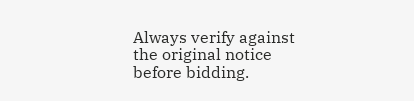Always verify against the original notice before bidding.